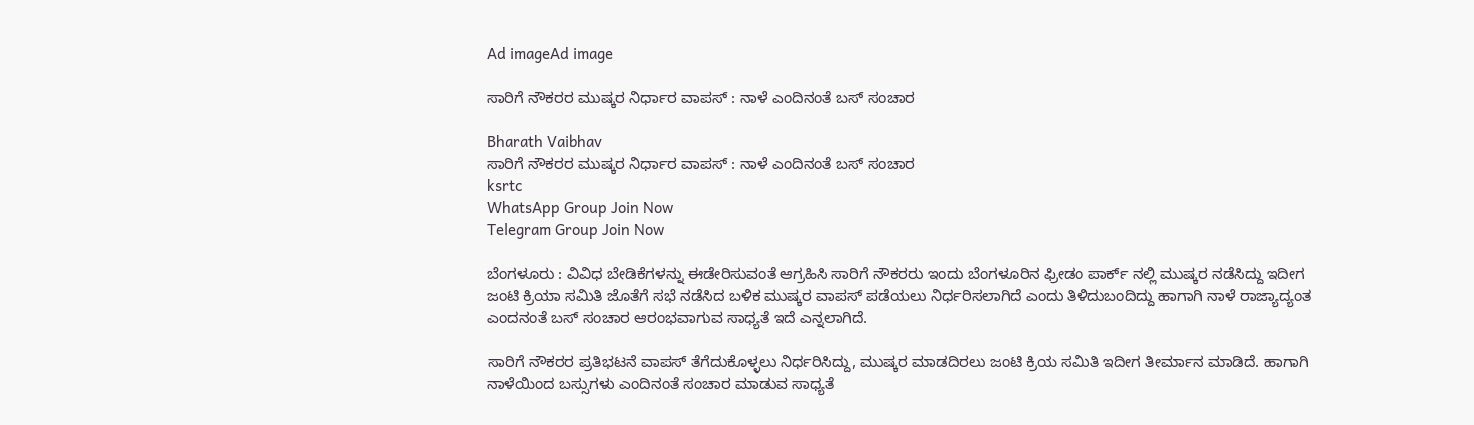Ad imageAd image

ಸಾರಿಗೆ ನೌಕರರ ಮುಷ್ಕರ ನಿರ್ಧಾರ ವಾಪಸ್ : ನಾಳೆ ಎಂದಿನಂತೆ ಬಸ್ ಸಂಚಾರ

Bharath Vaibhav
ಸಾರಿಗೆ ನೌಕರರ ಮುಷ್ಕರ ನಿರ್ಧಾರ ವಾಪಸ್ : ನಾಳೆ ಎಂದಿನಂತೆ ಬಸ್ ಸಂಚಾರ
ksrtc
WhatsApp Group Join Now
Telegram Group Join Now

ಬೆಂಗಳೂರು : ವಿವಿಧ ಬೇಡಿಕೆಗಳನ್ನು ಈಡೇರಿಸುವಂತೆ ಆಗ್ರಹಿಸಿ ಸಾರಿಗೆ ನೌಕರರು ಇಂದು ಬೆಂಗಳೂರಿನ ಫ್ರೀಡಂ ಪಾರ್ಕ್ ನಲ್ಲಿ ಮುಷ್ಕರ ನಡೆಸಿದ್ದು ಇದೀಗ ಜಂಟಿ ಕ್ರಿಯಾ ಸಮಿತಿ ಜೊತೆಗೆ ಸಭೆ ನಡೆಸಿದ ಬಳಿಕ ಮುಷ್ಕರ ವಾಪಸ್ ಪಡೆಯಲು ನಿರ್ಧರಿಸಲಾಗಿದೆ ಎಂದು ತಿಳಿದುಬಂದಿದ್ದು ಹಾಗಾಗಿ ನಾಳೆ ರಾಜ್ಯಾದ್ಯಂತ ಎಂದನಂತೆ ಬಸ್ ಸಂಚಾರ ಆರಂಭವಾಗುವ ಸಾಧ್ಯತೆ ಇದೆ ಎನ್ನಲಾಗಿದೆ.

ಸಾರಿಗೆ ನೌಕರರ ಪ್ರತಿಭಟನೆ ವಾಪಸ್ ತೆಗೆದುಕೊಳ್ಳಲು ನಿರ್ಧರಿಸಿದ್ದು, ಮುಷ್ಕರ ಮಾಡದಿರಲು ಜಂಟಿ ಕ್ರಿಯ ಸಮಿತಿ ಇದೀಗ ತೀರ್ಮಾನ ಮಾಡಿದೆ. ಹಾಗಾಗಿ ನಾಳೆಯಿಂದ ಬಸ್ಸುಗಳು ಎಂದಿನಂತೆ ಸಂಚಾರ ಮಾಡುವ ಸಾಧ್ಯತೆ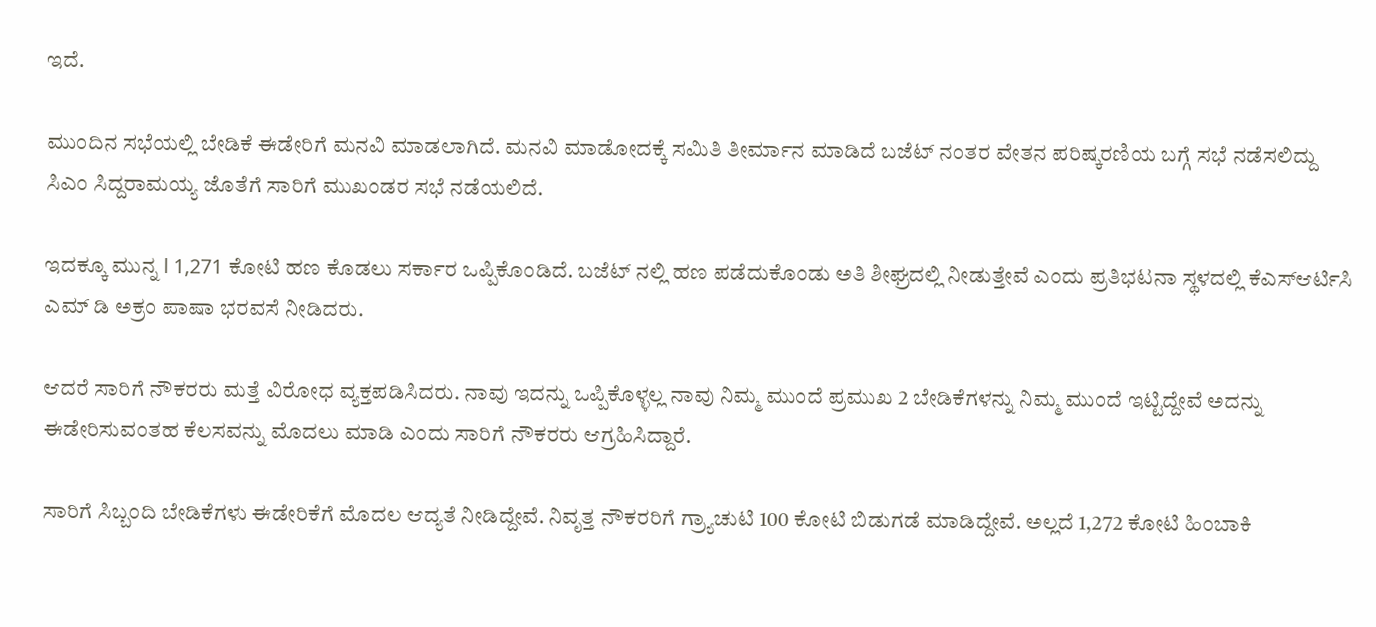ಇದೆ.

ಮುಂದಿನ ಸಭೆಯಲ್ಲಿ ಬೇಡಿಕೆ ಈಡೇರಿಗೆ ಮನವಿ ಮಾಡಲಾಗಿದೆ. ಮನವಿ ಮಾಡೋದಕ್ಕೆ ಸಮಿತಿ ತೀರ್ಮಾನ ಮಾಡಿದೆ ಬಜೆಟ್ ನಂತರ ವೇತನ ಪರಿಷ್ಕರಣಿಯ ಬಗ್ಗೆ ಸಭೆ ನಡೆಸಲಿದ್ದು ಸಿಎಂ ಸಿದ್ದರಾಮಯ್ಯ ಜೊತೆಗೆ ಸಾರಿಗೆ ಮುಖಂಡರ ಸಭೆ ನಡೆಯಲಿದೆ.

ಇದಕ್ಕೂ ಮುನ್ನ l 1,271 ಕೋಟಿ ಹಣ ಕೊಡಲು ಸರ್ಕಾರ ಒಪ್ಪಿಕೊಂಡಿದೆ. ಬಜೆಟ್ ನಲ್ಲಿ ಹಣ ಪಡೆದುಕೊಂಡು ಅತಿ ಶೀಘ್ರದಲ್ಲಿ ನೀಡುತ್ತೇವೆ ಎಂದು ಪ್ರತಿಭಟನಾ ಸ್ಥಳದಲ್ಲಿ ಕೆಎಸ್‌ಆರ್ಟಿಸಿ ಎಮ್ ಡಿ ಅಕ್ರಂ ಪಾಷಾ ಭರವಸೆ ನೀಡಿದರು.

ಆದರೆ ಸಾರಿಗೆ ನೌಕರರು ಮತ್ತೆ ವಿರೋಧ ವ್ಯಕ್ತಪಡಿಸಿದರು. ನಾವು ಇದನ್ನು ಒಪ್ಪಿಕೊಳ್ಳಲ್ಲ ನಾವು ನಿಮ್ಮ ಮುಂದೆ ಪ್ರಮುಖ 2 ಬೇಡಿಕೆಗಳನ್ನು ನಿಮ್ಮ ಮುಂದೆ ಇಟ್ಟಿದ್ದೇವೆ ಅದನ್ನು ಈಡೇರಿಸುವಂತಹ ಕೆಲಸವನ್ನು ಮೊದಲು ಮಾಡಿ ಎಂದು ಸಾರಿಗೆ ನೌಕರರು ಆಗ್ರಹಿಸಿದ್ದಾರೆ.

ಸಾರಿಗೆ ಸಿಬ್ಬಂದಿ ಬೇಡಿಕೆಗಳು ಈಡೇರಿಕೆಗೆ ಮೊದಲ ಆದ್ಯತೆ ನೀಡಿದ್ದೇವೆ. ನಿವೃತ್ತ ನೌಕರರಿಗೆ ಗ್ರ್ಯಾಚುಟಿ 100 ಕೋಟಿ ಬಿಡುಗಡೆ ಮಾಡಿದ್ದೇವೆ. ಅಲ್ಲದೆ 1,272 ಕೋಟಿ ಹಿಂಬಾಕಿ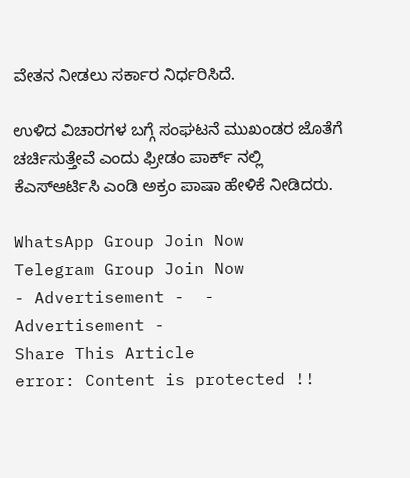ವೇತನ ನೀಡಲು ಸರ್ಕಾರ ನಿರ್ಧರಿಸಿದೆ.

ಉಳಿದ ವಿಚಾರಗಳ ಬಗ್ಗೆ ಸಂಘಟನೆ ಮುಖಂಡರ ಜೊತೆಗೆ ಚರ್ಚಿಸುತ್ತೇವೆ ಎಂದು ಫ್ರೀಡಂ ಪಾರ್ಕ್ ನಲ್ಲಿ ಕೆಎಸ್‌ಆರ್ಟಿಸಿ ಎಂಡಿ ಅಕ್ರಂ ಪಾಷಾ ಹೇಳಿಕೆ ನೀಡಿದರು.

WhatsApp Group Join Now
Telegram Group Join Now
- Advertisement -  - Advertisement -
Share This Article
error: Content is protected !!